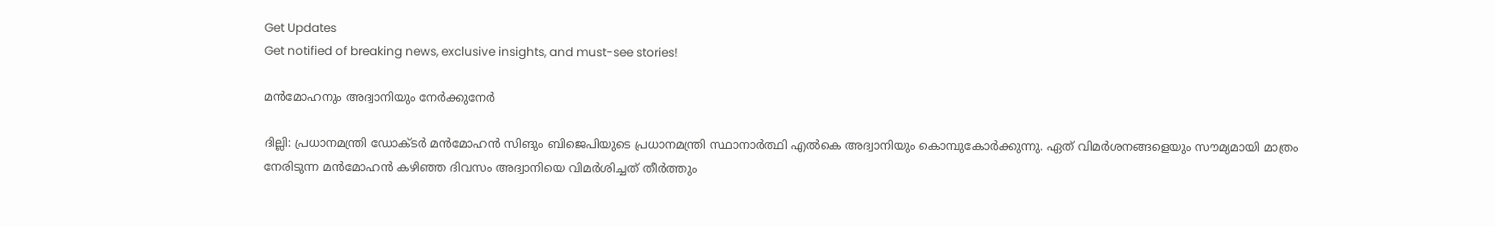Get Updates
Get notified of breaking news, exclusive insights, and must-see stories!

മന്‍മോഹനും അദ്വാനിയും നേര്‍ക്കുനേര്‍

ദില്ലി: പ്രധാനമന്ത്രി ഡോക്ടര്‍ മന്‍മോഹന്‍ സിങും ബിജെപിയുടെ പ്രധാനമന്ത്രി സ്ഥാനാര്‍ത്ഥി എല്‍കെ അദ്വാനിയും കൊമ്പുകോര്‍ക്കുന്നു. ഏത്‌ വിമര്‍ശനങ്ങളെയും സൗമ്യമായി മാത്രം നേരിടുന്ന മന്‍മോഹന്‍ കഴിഞ്ഞ ദിവസം അദ്വാനിയെ വിമര്‍ശിച്ചത്‌ തീര്‍ത്തും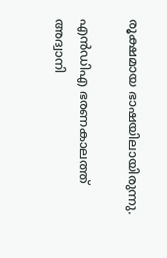രൂക്ഷമായ ഭാഷയിലായിരുന്നു.

എന്‍ഡിഎ ഭരണകാലത്ത്‌ അദ്വാനി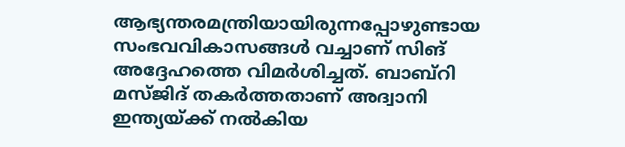ആഭ്യന്തരമന്ത്രിയായിരുന്നപ്പോഴുണ്ടായ സംഭവവികാസങ്ങള്‍ വച്ചാണ്‌ സിങ്‌ അദ്ദേഹത്തെ വിമര്‍ശിച്ചത്‌. ബാബ്‌റി മസ്‌ജിദ്‌ തകര്‍ത്തതാണ്‌ അദ്വാനി ഇന്ത്യയ്‌ക്ക്‌ നല്‍കിയ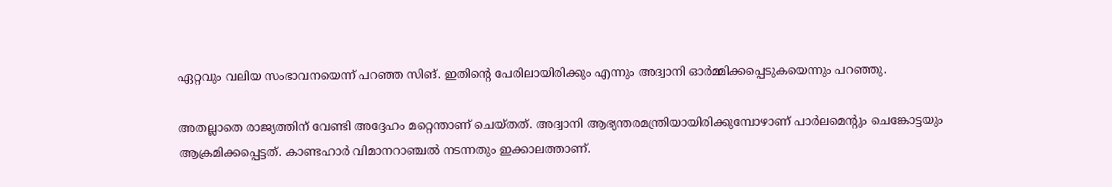ഏറ്റവും വലിയ സംഭാവനയെന്ന്‌ പറഞ്ഞ സിങ്‌. ഇതിന്റെ പേരിലായിരിക്കും എന്നും അദ്വാനി ഓര്‍മ്മിക്കപ്പെടുകയെന്നും പറഞ്ഞു.

അതല്ലാതെ രാജ്യത്തിന്‌ വേണ്ടി അദ്ദേഹം മറ്റെന്താണ്‌ ചെയ്‌തത്‌. അദ്വാനി ആഭ്യന്തരമന്ത്രിയായിരിക്കുമ്പോഴാണ്‌ പാര്‍ലമെന്റും ചെങ്കോട്ടയും ആക്രമിക്കപ്പെട്ടത്‌. കാണ്ടഹാര്‍ വിമാനറാഞ്ചല്‍ നടന്നതും ഇക്കാലത്താണ്‌.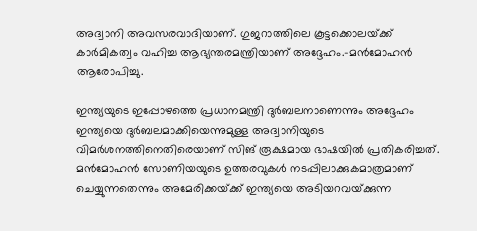അദ്വാനി അവസരവാദിയാണ്‌. ഗുജറാത്തിലെ കൂട്ടക്കൊലയ്‌ക്ക്‌ കാര്‍മികത്വം വഹിച്ച ആഭ്യന്തരമന്ത്രിയാണ്‌ അദ്ദേഹം.-മന്‍മോഹന്‍ ആരോപിച്ചു.

ഇന്ത്യയുടെ ഇപ്പോഴത്തെ പ്രധാനമന്ത്രി ദുര്‍ബലനാണെന്നും അദ്ദേഹം ഇന്ത്യയെ ദുര്‍ബലമാക്കിയെന്നുമുള്ള അദ്വാനിയുടെ വിമര്‍ശനത്തിനെതിരെയാണ്‌ സിങ്‌ രൂക്ഷമായ ഭാഷയില്‍ പ്രതികരിച്ചത്‌. മന്‍മോഹന്‍ സോണിയയുടെ ഉത്തരവുകള്‍ നടപ്പിലാക്കുകമാത്രമാണ്‌ ചെയ്യുന്നതെന്നും അമേരിക്കയ്‌ക്ക്‌ ഇന്ത്യയെ അടിയറവയ്‌ക്കുന്ന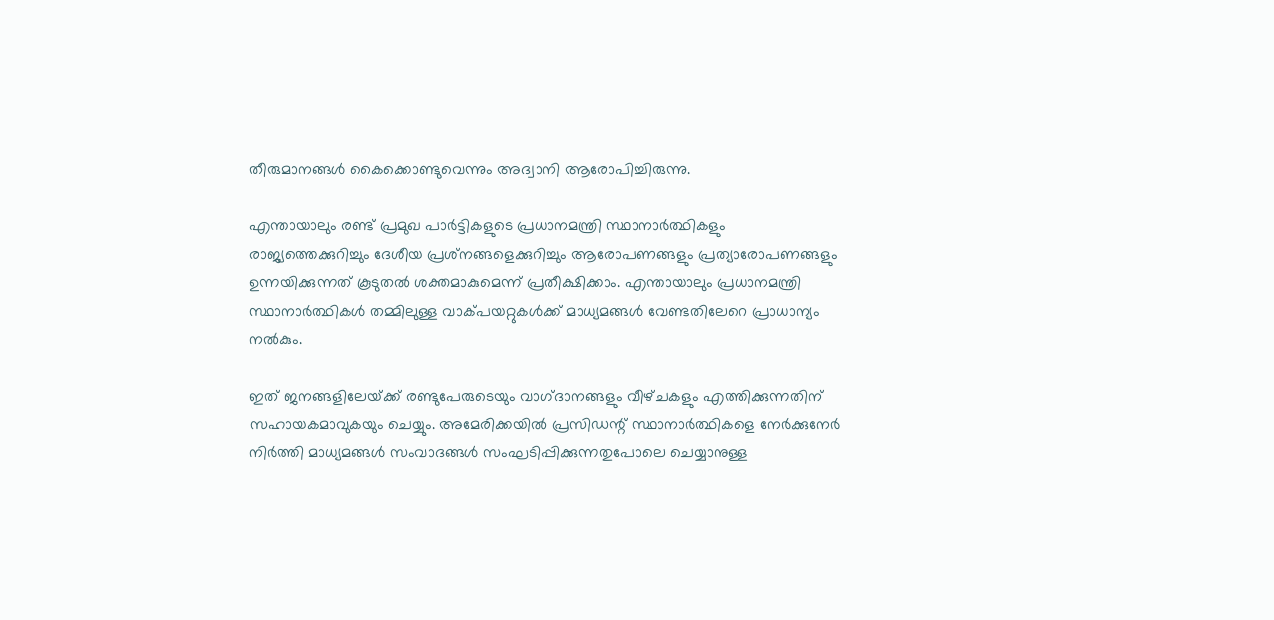തീരുമാനങ്ങള്‍ കൈക്കൊണ്ടുവെന്നും അദ്വാനി ആരോപിച്ചിരുന്നു.

എന്തായാലും രണ്ട്‌ പ്രമുഖ പാര്‍ട്ടികളുടെ പ്രധാനമന്ത്രി സ്ഥാനാര്‍ത്ഥികളും രാജ്യത്തെക്കുറിച്ചും ദേശീയ പ്രശ്‌നങ്ങളെക്കുറിച്ചും ആരോപണങ്ങളും പ്രത്യാരോപണങ്ങളും ഉന്നയിക്കുന്നത്‌ കൂടുതല്‍ ശക്തമാകുമെന്ന്‌ പ്രതീക്ഷിക്കാം. എന്തായാലും പ്രധാനമന്ത്രി സ്ഥാനാര്‍ത്ഥികള്‍ തമ്മിലുള്ള വാക്‌പയറ്റുകള്‍ക്ക്‌ മാധ്യമങ്ങള്‍ വേണ്ടതിലേറെ പ്രാധാന്യം നല്‍കും.

ഇത്‌ ജനങ്ങളിലേയ്‌ക്ക്‌ രണ്ടുപേരുടെയും വാഗ്‌ദാനങ്ങളും വീഴ്‌ചകളും എത്തിക്കുന്നതിന്‌ സഹായകമാവുകയും ചെയ്യും. അമേരിക്കയില്‍ പ്രസിഡന്റ്‌ സ്ഥാനാര്‍ത്ഥികളെ നേര്‍ക്കുനേര്‍ നിര്‍ത്തി മാധ്യമങ്ങള്‍ സംവാദങ്ങള്‍ സംഘടിപ്പിക്കുന്നതുപോലെ ചെയ്യാനുള്ള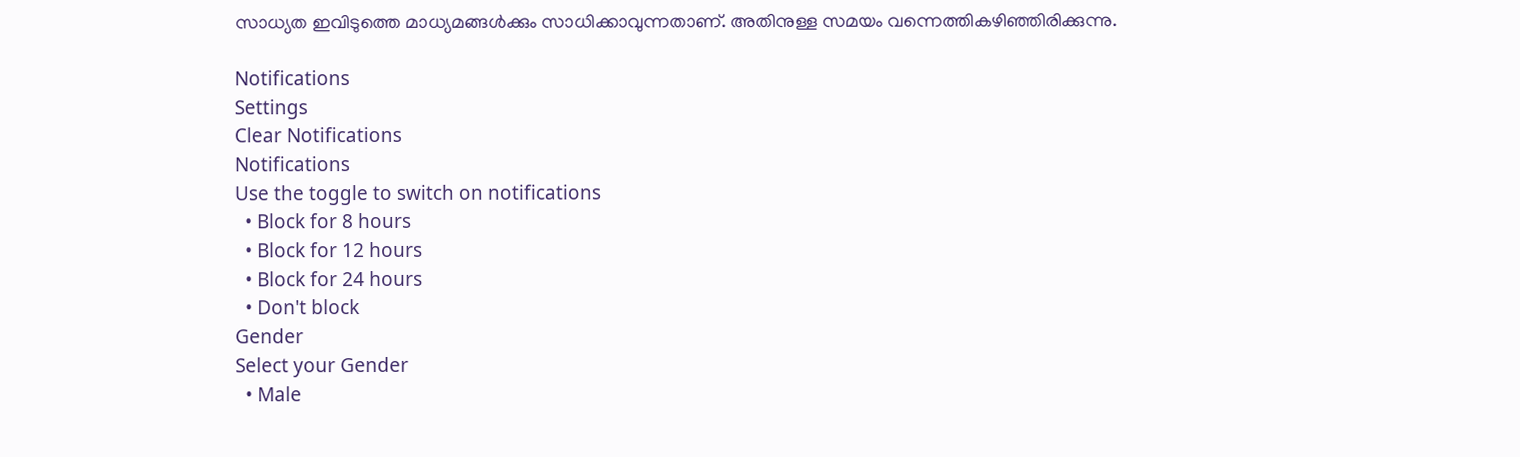സാധ്യത ഇവിടുത്തെ മാധ്യമങ്ങള്‍ക്കും സാധിക്കാവുന്നതാണ്‌. അതിനുള്ള സമയം വന്നെത്തികഴിഞ്ഞിരിക്കുന്നു.

Notifications
Settings
Clear Notifications
Notifications
Use the toggle to switch on notifications
  • Block for 8 hours
  • Block for 12 hours
  • Block for 24 hours
  • Don't block
Gender
Select your Gender
  • Male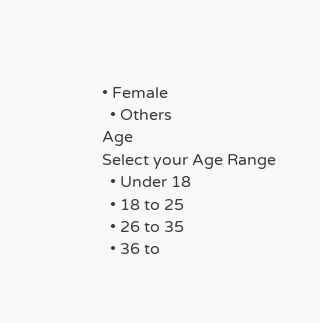• Female
  • Others
Age
Select your Age Range
  • Under 18
  • 18 to 25
  • 26 to 35
  • 36 to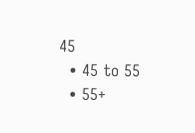45
  • 45 to 55
  • 55+